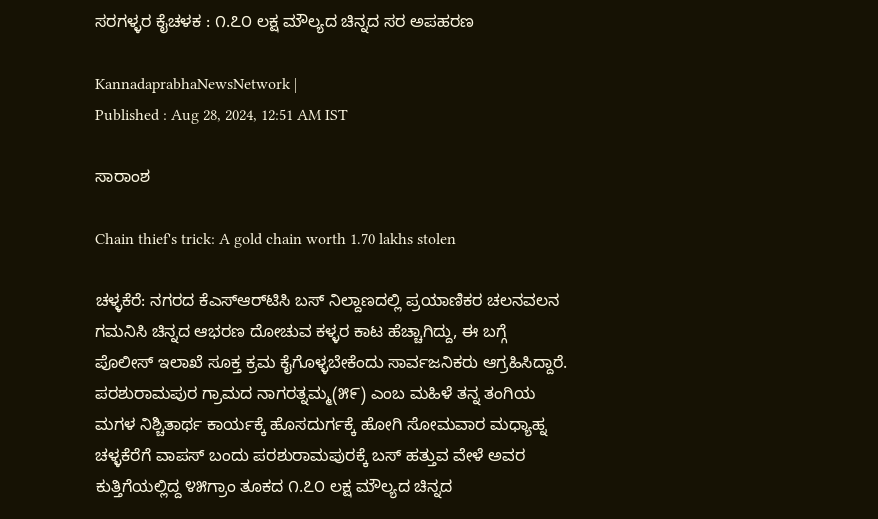ಸರಗಳ್ಳರ ಕೈಚಳಕ : ೧.೭೦ ಲಕ್ಷ ಮೌಲ್ಯದ ಚಿನ್ನದ ಸರ ಅಪಹರಣ

KannadaprabhaNewsNetwork |
Published : Aug 28, 2024, 12:51 AM IST

ಸಾರಾಂಶ

Chain thief's trick: A gold chain worth 1.70 lakhs stolen

ಚಳ್ಳಕೆರೆ: ನಗರದ ಕೆಎಸ್‌ಆರ್‌ಟಿಸಿ ಬಸ್ ನಿಲ್ದಾಣದಲ್ಲಿ ಪ್ರಯಾಣಿಕರ ಚಲನವಲನ ಗಮನಿಸಿ ಚಿನ್ನದ ಆಭರಣ ದೋಚುವ ಕಳ್ಳರ ಕಾಟ ಹೆಚ್ಚಾಗಿದ್ದು, ಈ ಬಗ್ಗೆ ಪೊಲೀಸ್ ಇಲಾಖೆ ಸೂಕ್ತ ಕ್ರಮ ಕೈಗೊಳ್ಳಬೇಕೆಂದು ಸಾರ್ವಜನಿಕರು ಆಗ್ರಹಿಸಿದ್ದಾರೆ. ಪರಶುರಾಮಪುರ ಗ್ರಾಮದ ನಾಗರತ್ನಮ್ಮ(೫೯) ಎಂಬ ಮಹಿಳೆ ತನ್ನ ತಂಗಿಯ ಮಗಳ ನಿಶ್ಚಿತಾರ್ಥ ಕಾರ್ಯಕ್ಕೆ ಹೊಸದುರ್ಗಕ್ಕೆ ಹೋಗಿ ಸೋಮವಾರ ಮಧ್ಯಾಹ್ನ ಚಳ್ಳಕೆರೆಗೆ ವಾಪಸ್ ಬಂದು ಪರಶುರಾಮಪುರಕ್ಕೆ ಬಸ್ ಹತ್ತುವ ವೇಳೆ ಅವರ ಕುತ್ತಿಗೆಯಲ್ಲಿದ್ದ ೪೫ಗ್ರಾಂ ತೂಕದ ೧.೭೦ ಲಕ್ಷ ಮೌಲ್ಯದ ಚಿನ್ನದ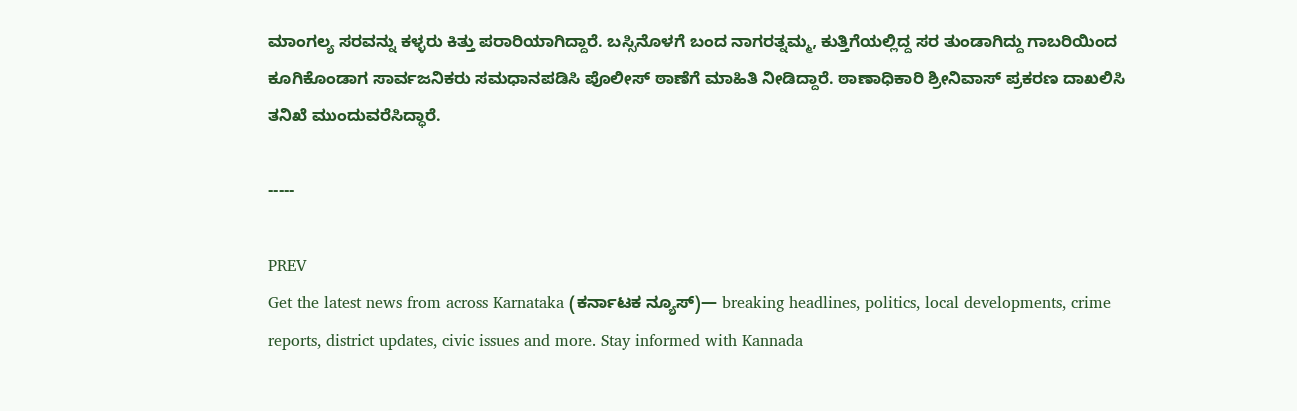ಮಾಂಗಲ್ಯ ಸರವನ್ನು ಕಳ್ಳರು ಕಿತ್ತು ಪರಾರಿಯಾಗಿದ್ದಾರೆ. ಬಸ್ಸಿನೊಳಗೆ ಬಂದ ನಾಗರತ್ನಮ್ಮ, ಕುತ್ತಿಗೆಯಲ್ಲಿದ್ದ ಸರ ತುಂಡಾಗಿದ್ದು ಗಾಬರಿಯಿಂದ ಕೂಗಿಕೊಂಡಾಗ ಸಾರ್ವಜನಿಕರು ಸಮಧಾನಪಡಿಸಿ ಪೊಲೀಸ್ ಠಾಣೆಗೆ ಮಾಹಿತಿ ನೀಡಿದ್ದಾರೆ. ಠಾಣಾಧಿಕಾರಿ ಶ್ರೀನಿವಾಸ್ ಪ್ರಕರಣ ದಾಖಲಿಸಿ ತನಿಖೆ ಮುಂದುವರೆಸಿದ್ಧಾರೆ.

-----

PREV
Get the latest news from across Karnataka (ಕರ್ನಾಟಕ ನ್ಯೂಸ್)— breaking headlines, politics, local developments, crime reports, district updates, civic issues and more. Stay informed with Kannada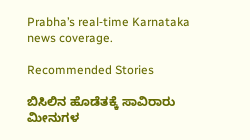Prabha’s real‑time Karnataka news coverage.

Recommended Stories

ಬಿಸಿಲಿನ ಹೊಡೆತಕ್ಕೆ ಸಾವಿರಾರು ಮೀನುಗಳ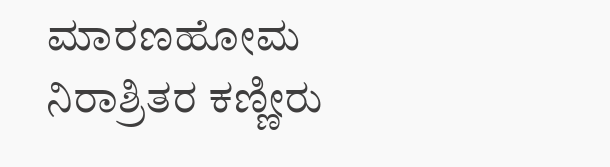ಮಾರಣಹೋಮ
ನಿರಾಶ್ರಿತರ ಕಣ್ಣೀರು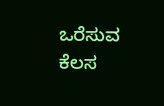ಒರೆಸುವ ಕೆಲಸ